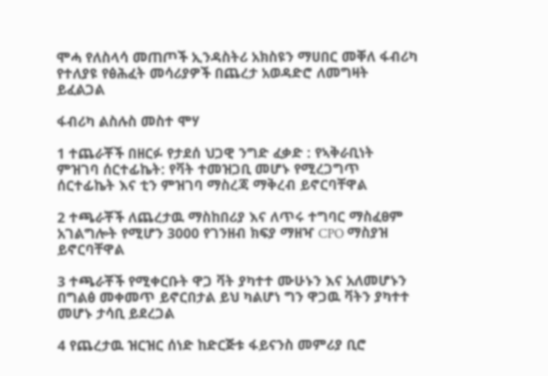ሞሓ የለስላሳ መጠጦች ኢንዳስትሪ አክስዩን ማሀበር መቐለ ፋብሪካ የተለያዩ የፅሕፈት መሳሪያዎች በጨረታ አወዳድሮ ለመግዛት ይፈልጋል

ፋብሪካ ልስሉስ መስተ ሞሃ

1 ተጨራቾች በዘርፉ የታደሰ ህጋዊ ንግድ ፈቃድ : የኣቅራቢነት ምዝገባ ሰርተፊኬት: የቫት ተመዝጋቢ መሆኑ የሚረጋግጥ ሰርተፊኬት እና ቲን ምዝገባ ማስረጃ ማቅረብ ይኖርባቸዋል

2 ተጫራቾች ለጨረታዉ ማስከበሪያ እና ለጥሩ ተግባር ማስፈፀም አገልግሎት የሚሆን 3000 የገንዘብ ክፍያ ማዘዣ CPO ማስያዝ ይኖርባቸዋል

3 ተጫራቾች የሚቀርቡት ዋጋ ቫት ያካተተ ሙሁኑን እና አለመሆኑን በግልፅ መቀመጥ ይኖርበታል ይህ ካልሆነ ግን ዋጋዉ ቫትን ያካተተ መሆኑ ታሳቢ ይደረጋል

4 የጨረታዉ ዝርዝር ሰነድ ከድርጅቱ ፋይናንስ መምሪያ ቢሮ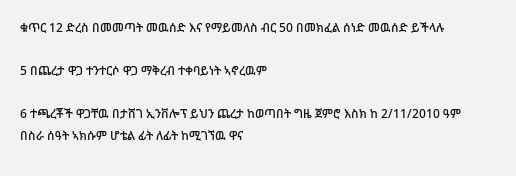ቁጥር 12 ድረስ በመመጣት መዉሰድ እና የማይመለስ ብር 50 በመክፈል ሰነድ መዉሰድ ይችላሉ

5 በጨረታ ዋጋ ተንተርሶ ዋጋ ማቅረብ ተቀባይነት ኣኖረዉም

6 ተጫረቾች ዋጋቸዉ በታሸገ ኢንቨሎፕ ይህን ጨረታ ከወጣበት ግዜ ጀምሮ እስክ ከ 2/11/2010 ዓም በስራ ሰዓት ኣክሱም ሆቴል ፊት ለፊት ከሚገኘዉ ዋና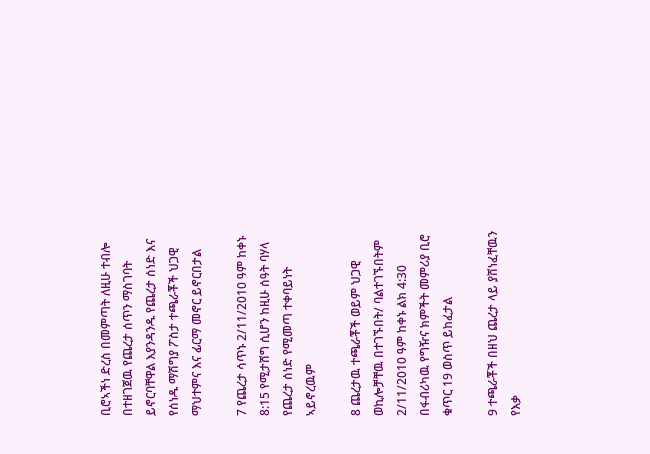ቢሮኣችነ ድረስ በመምጣት ለዚሁ ተብሎ በተዘገጀዉ የጨረታ ሰጥን ማስገባት ይኖርባቸዋል እያንዳንዱ የጨረታ ሰነድ እና የሰነዱ ማሽግያ ፖስታ ተጫራቾች ህጋዊ ማህተምና እና ፊርማ መኖር ይኖርበታል

7 የጨረታ ሳጥኑ 2/11/2010 ዓም ከቀኑ 8:15 የሚታሸግ ሲሆን ከዚሁ ሰዓት ባሃላ የጨረታ ሰነድ የሚመጣ ተቀባይነት ኣይኖረዉም

8 ጨረታዉ ተጫራቾች ወይም ህጋዊ ወኪሎቻቸዉ በተገኙበት/ ባልተገኙበትም 2/11/2010 ዓም ከቀኑ ልክ 4:30 በፋብሪካዉ የግዥና ክምችት መምሪያ ቢሮ ቁጥር 19 ወስጥ ይከፈታል

9 ተጫራቾች በዘህ ጨረታ ላይ ያሸነፈቸዉን የእቃ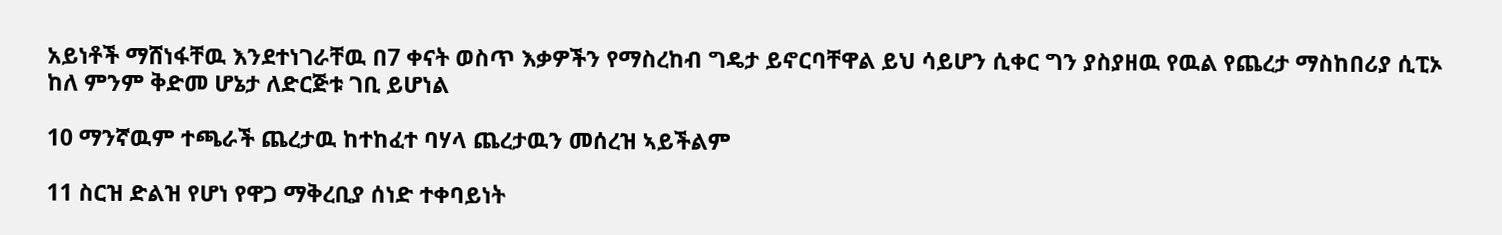አይነቶች ማሸነፋቸዉ እንደተነገራቸዉ በ7 ቀናት ወስጥ እቃዎችን የማስረከብ ግዴታ ይኖርባቸዋል ይህ ሳይሆን ሲቀር ግን ያስያዘዉ የዉል የጨረታ ማስከበሪያ ሲፒኦ ከለ ምንም ቅድመ ሆኔታ ለድርጅቱ ገቢ ይሆነል

10 ማንኛዉም ተጫራች ጨረታዉ ከተከፈተ ባሃላ ጨረታዉን መሰረዝ ኣይችልም

11 ስርዝ ድልዝ የሆነ የዋጋ ማቅረቢያ ሰነድ ተቀባይነት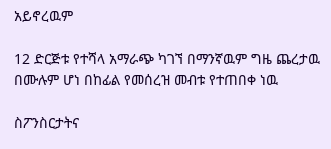አይኖረዉም

12 ድርጅቱ የተሻላ አማራጭ ካገኘ በማንኛዉም ግዜ ጨረታዉ በሙሉም ሆነ በከፊል የመሰረዝ መብቱ የተጠበቀ ነዉ

ስፖንስርታትና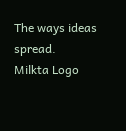The ways ideas spread.
Milkta Logo